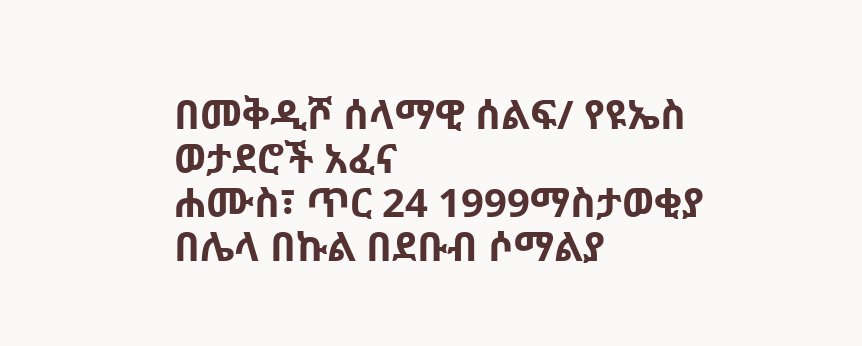በመቅዲሾ ሰላማዊ ሰልፍ/ የዩኤስ ወታደሮች አፈና
ሐሙስ፣ ጥር 24 1999ማስታወቂያ
በሌላ በኩል በደቡብ ሶማልያ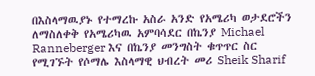በእስላማዉያኑ የተማረኩ አስራ አንድ የአሜሪካ ወታደሮችን ለማስለቀቅ የአሜሪካዉ አምባሳደር በኬንያ Michael Ranneberger እና በኬንያ መንግስት ቁጥጥር ስር የሚገኙት የሶማሌ እስላማዊ ህብረት መሪ Sheik Sharif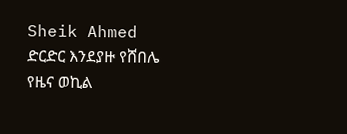Sheik Ahmed ድርድር እንደያዙ የሸበሌ የዜና ወኪል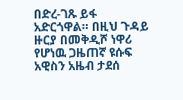በድረ-ገጹ ይፋ አድርጎዋል። በዚህ ጉዳይ ዙርያ በመቅዲሾ ነዋሪ የሆነዉ ጋዜጠኛ ዩሱፍ አዊስን አዜብ ታደሰ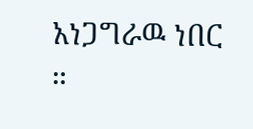አነጋግራዉ ነበር ።